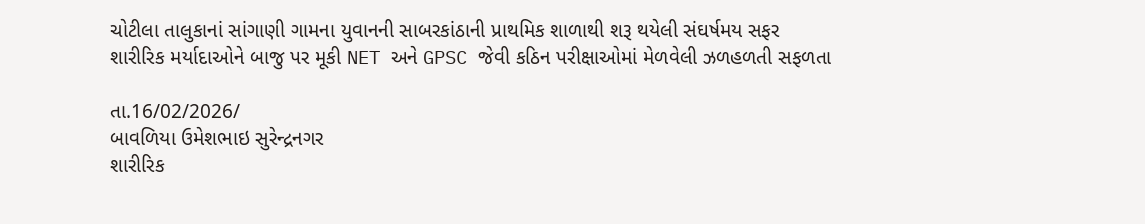ચોટીલા તાલુકાનાં સાંગાણી ગામના યુવાનની સાબરકાંઠાની પ્રાથમિક શાળાથી શરૂ થયેલી સંઘર્ષમય સફર
શારીરિક મર્યાદાઓને બાજુ પર મૂકી NET અને GPSC જેવી કઠિન પરીક્ષાઓમાં મેળવેલી ઝળહળતી સફળતા

તા.16/02/2026/
બાવળિયા ઉમેશભાઇ સુરેન્દ્રનગર
શારીરિક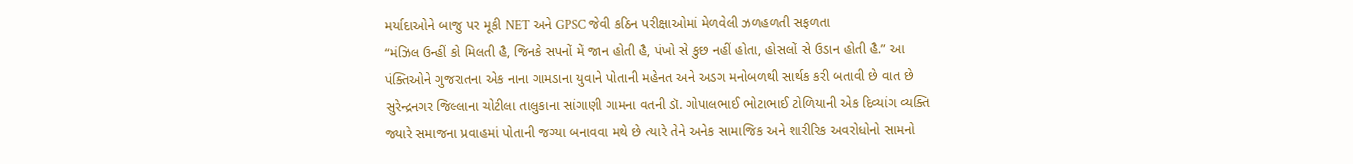મર્યાદાઓને બાજુ પર મૂકી NET અને GPSC જેવી કઠિન પરીક્ષાઓમાં મેળવેલી ઝળહળતી સફળતા
“મંઝિલ ઉન્હીં કો મિલતી હૈ, જિનકે સપનોં મેં જાન હોતી હૈ, પંખો સે કુછ નહીં હોતા, હોસલોં સે ઉડાન હોતી હૈ.” આ પંક્તિઓને ગુજરાતના એક નાના ગામડાના યુવાને પોતાની મહેનત અને અડગ મનોબળથી સાર્થક કરી બતાવી છે વાત છે સુરેન્દ્રનગર જિલ્લાના ચોટીલા તાલુકાના સાંગાણી ગામના વતની ડૉ. ગોપાલભાઈ ભોટાભાઈ ટોળિયાની એક દિવ્યાંગ વ્યક્તિ જ્યારે સમાજના પ્રવાહમાં પોતાની જગ્યા બનાવવા મથે છે ત્યારે તેને અનેક સામાજિક અને શારીરિક અવરોધોનો સામનો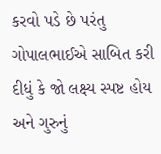કરવો પડે છે પરંતુ ગોપાલભાઈએ સાબિત કરી દીધું કે જો લક્ષ્ય સ્પષ્ટ હોય અને ગુરુનું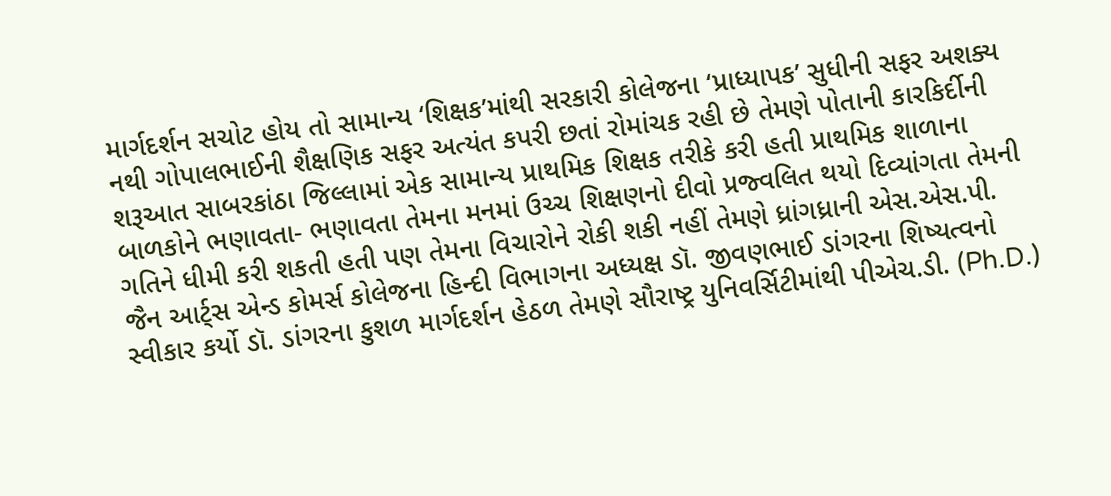માર્ગદર્શન સચોટ હોય તો સામાન્ય ‘શિક્ષક’માંથી સરકારી કોલેજના ‘પ્રાધ્યાપક’ સુધીની સફર અશક્ય નથી ગોપાલભાઈની શૈક્ષણિક સફર અત્યંત કપરી છતાં રોમાંચક રહી છે તેમણે પોતાની કારકિર્દીની શરૂઆત સાબરકાંઠા જિલ્લામાં એક સામાન્ય પ્રાથમિક શિક્ષક તરીકે કરી હતી પ્રાથમિક શાળાના બાળકોને ભણાવતા- ભણાવતા તેમના મનમાં ઉચ્ચ શિક્ષણનો દીવો પ્રજ્વલિત થયો દિવ્યાંગતા તેમની ગતિને ધીમી કરી શકતી હતી પણ તેમના વિચારોને રોકી શકી નહીં તેમણે ધ્રાંગધ્રાની એસ.એસ.પી. જૈન આર્ટ્સ એન્ડ કોમર્સ કોલેજના હિન્દી વિભાગના અધ્યક્ષ ડૉ. જીવણભાઈ ડાંગરના શિષ્યત્વનો સ્વીકાર કર્યો ડૉ. ડાંગરના કુશળ માર્ગદર્શન હેઠળ તેમણે સૌરાષ્ટ્ર યુનિવર્સિટીમાંથી પીએચ.ડી. (Ph.D.)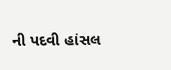ની પદવી હાંસલ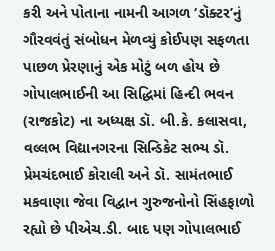કરી અને પોતાના નામની આગળ ‘ડૉક્ટર’નું ગૌરવવંતું સંબોધન મેળવ્યું કોઈપણ સફળતા પાછળ પ્રેરણાનું એક મોટું બળ હોય છે ગોપાલભાઈની આ સિદ્ધિમાં હિન્દી ભવન (રાજકોટ) ના અધ્યક્ષ ડૉ. બી.કે. કલાસવા, વલ્લભ વિદ્યાનગરના સિન્ડિકેટ સભ્ય ડૉ. પ્રેમચંદભાઈ કોરાલી અને ડૉ. સામંતભાઈ મકવાણા જેવા વિદ્વાન ગુરુજનોનો સિંહફાળો રહ્યો છે પીએચ.ડી. બાદ પણ ગોપાલભાઈ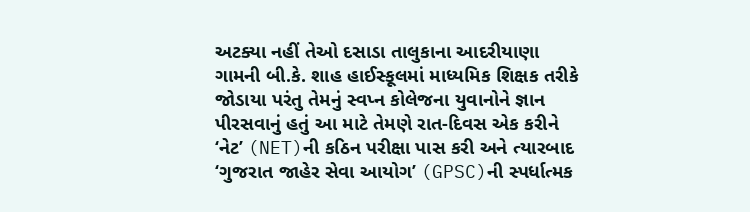અટક્યા નહીં તેઓ દસાડા તાલુકાના આદરીયાણા ગામની બી.કે. શાહ હાઈસ્કૂલમાં માધ્યમિક શિક્ષક તરીકે જોડાયા પરંતુ તેમનું સ્વપ્ન કોલેજના યુવાનોને જ્ઞાન પીરસવાનું હતું આ માટે તેમણે રાત-દિવસ એક કરીને ‘નેટ’ (NET)ની કઠિન પરીક્ષા પાસ કરી અને ત્યારબાદ ‘ગુજરાત જાહેર સેવા આયોગ’ (GPSC)ની સ્પર્ધાત્મક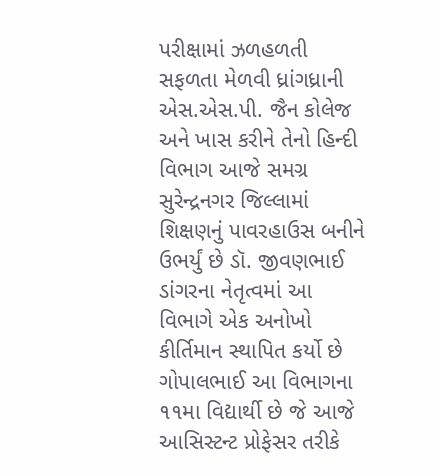પરીક્ષામાં ઝળહળતી સફળતા મેળવી ધ્રાંગધ્રાની એસ.એસ.પી. જૈન કોલેજ અને ખાસ કરીને તેનો હિન્દી વિભાગ આજે સમગ્ર સુરેન્દ્રનગર જિલ્લામાં શિક્ષણનું પાવરહાઉસ બનીને ઉભર્યું છે ડૉ. જીવણભાઈ ડાંગરના નેતૃત્વમાં આ વિભાગે એક અનોખો કીર્તિમાન સ્થાપિત કર્યો છે ગોપાલભાઈ આ વિભાગના ૧૧મા વિદ્યાર્થી છે જે આજે આસિસ્ટન્ટ પ્રોફેસર તરીકે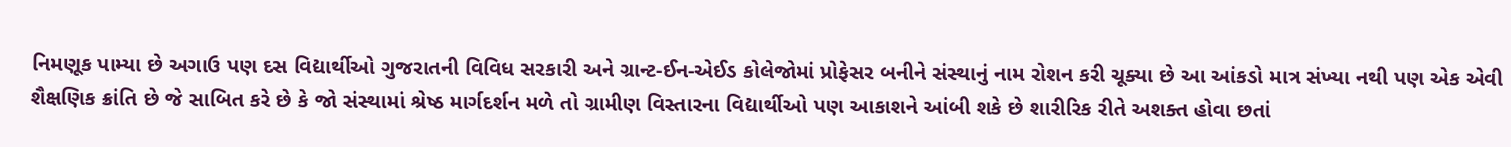નિમણૂક પામ્યા છે અગાઉ પણ દસ વિદ્યાર્થીઓ ગુજરાતની વિવિધ સરકારી અને ગ્રાન્ટ-ઈન-એઈડ કોલેજોમાં પ્રોફેસર બનીને સંસ્થાનું નામ રોશન કરી ચૂક્યા છે આ આંકડો માત્ર સંખ્યા નથી પણ એક એવી શૈક્ષણિક ક્રાંતિ છે જે સાબિત કરે છે કે જો સંસ્થામાં શ્રેષ્ઠ માર્ગદર્શન મળે તો ગ્રામીણ વિસ્તારના વિદ્યાર્થીઓ પણ આકાશને આંબી શકે છે શારીરિક રીતે અશક્ત હોવા છતાં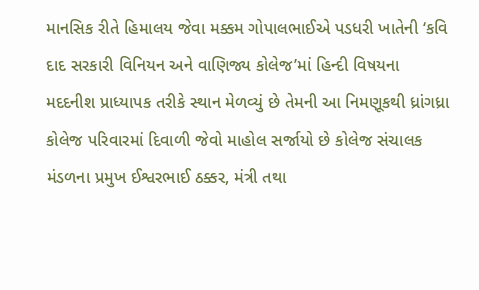માનસિક રીતે હિમાલય જેવા મક્કમ ગોપાલભાઈએ પડધરી ખાતેની ‘કવિ દાદ સરકારી વિનિયન અને વાણિજ્ય કોલેજ’માં હિન્દી વિષયના મદદનીશ પ્રાધ્યાપક તરીકે સ્થાન મેળવ્યું છે તેમની આ નિમણૂકથી ધ્રાંગધ્રા કોલેજ પરિવારમાં દિવાળી જેવો માહોલ સર્જાયો છે કોલેજ સંચાલક મંડળના પ્રમુખ ઈશ્વરભાઈ ઠક્કર, મંત્રી તથા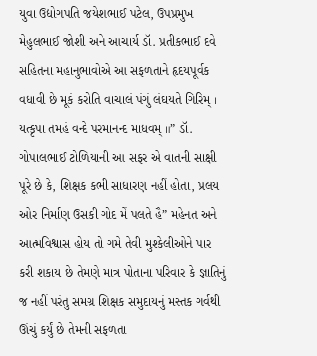યુવા ઉદ્યોગપતિ જયેશભાઈ પટેલ, ઉપપ્રમુખ મેહુલભાઈ જોશી અને આચાર્ય ડૉ. પ્રતીકભાઈ દવે સહિતના મહાનુભાવોએ આ સફળતાને હૃદયપૂર્વક વધાવી છે મૂકં કરોતિ વાચાલં પંગું લંઘયતે ગિરિમ્ । યત્કૃપા તમહં વન્દે પરમાનન્દ માધવમ્ ॥” ડૉ. ગોપાલભાઈ ટોળિયાની આ સફર એ વાતની સાક્ષી પૂરે છે કે, શિક્ષક કભી સાધારણ નહીં હોતા, પ્રલય ઓર નિર્માણ ઉસકી ગોદ મેં પલતે હૈ” મહેનત અને આત્મવિશ્વાસ હોય તો ગમે તેવી મુશ્કેલીઓને પાર કરી શકાય છે તેમણે માત્ર પોતાના પરિવાર કે જ્ઞાતિનું જ નહીં પરંતુ સમગ્ર શિક્ષક સમુદાયનું મસ્તક ગર્વથી ઊંચું કર્યું છે તેમની સફળતા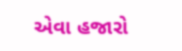એવા હજારો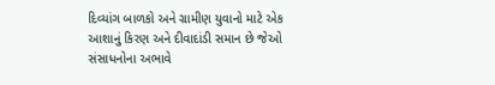દિવ્યાંગ બાળકો અને ગ્રામીણ યુવાનો માટે એક આશાનું કિરણ અને દીવાદાંડી સમાન છે જેઓ સંસાધનોના અભાવે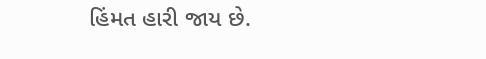હિંમત હારી જાય છે.